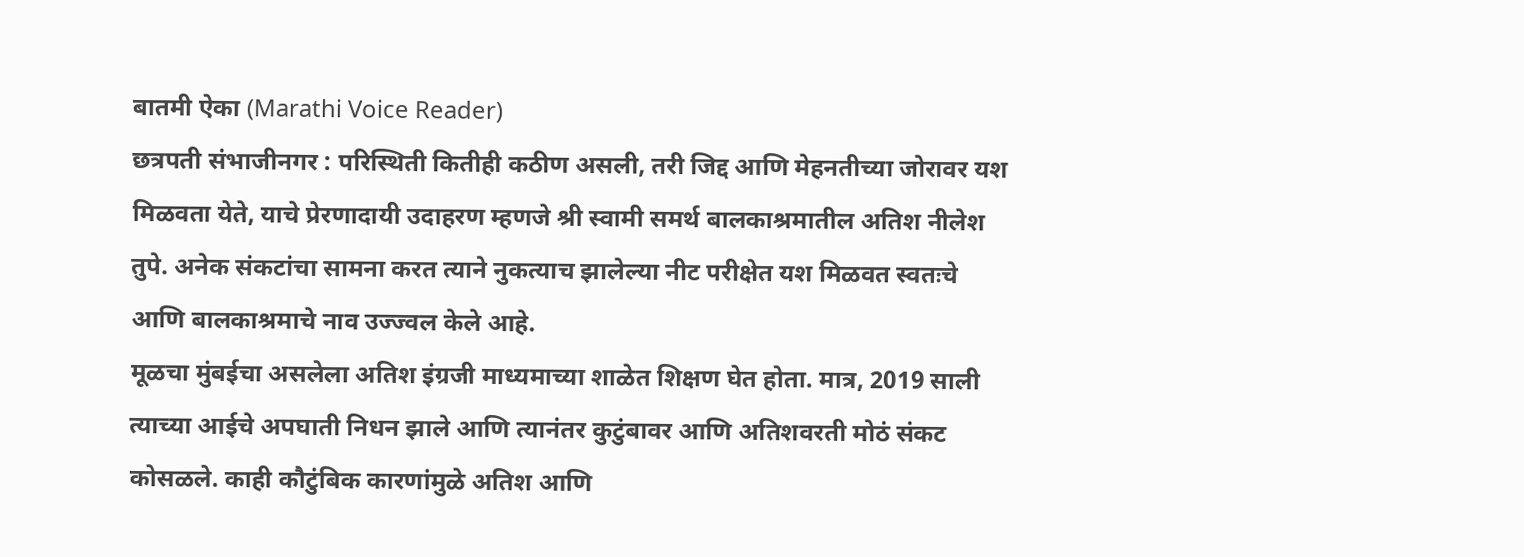बातमी ऐका (Marathi Voice Reader)
छत्रपती संभाजीनगर : परिस्थिती कितीही कठीण असली, तरी जिद्द आणि मेहनतीच्या जोरावर यश मिळवता येते, याचे प्रेरणादायी उदाहरण म्हणजे श्री स्वामी समर्थ बालकाश्रमातील अतिश नीलेश तुपे. अनेक संकटांचा सामना करत त्याने नुकत्याच झालेल्या नीट परीक्षेत यश मिळवत स्वतःचे आणि बालकाश्रमाचे नाव उज्ज्वल केले आहे.
मूळचा मुंबईचा असलेला अतिश इंग्रजी माध्यमाच्या शाळेत शिक्षण घेत होता. मात्र, 2019 साली त्याच्या आईचे अपघाती निधन झाले आणि त्यानंतर कुटुंबावर आणि अतिशवरती मोठं संकट कोसळले. काही कौटुंबिक कारणांमुळे अतिश आणि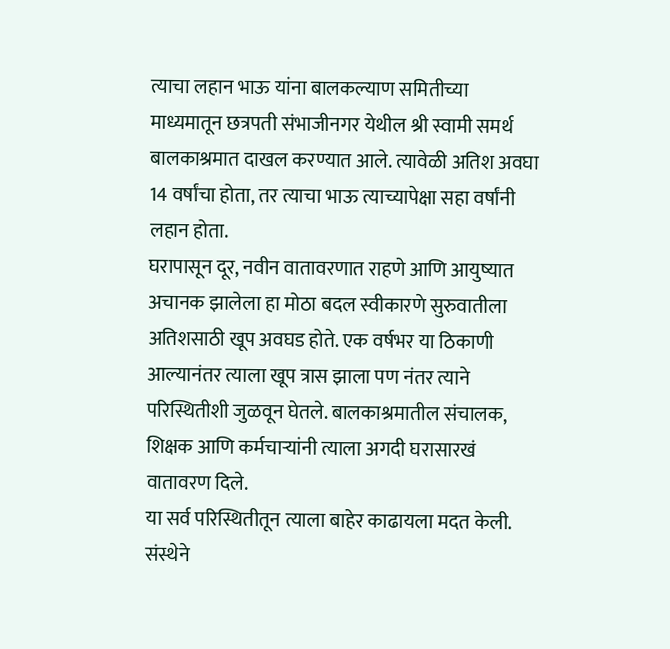त्याचा लहान भाऊ यांना बालकल्याण समितीच्या माध्यमातून छत्रपती संभाजीनगर येथील श्री स्वामी समर्थ बालकाश्रमात दाखल करण्यात आले. त्यावेळी अतिश अवघा 14 वर्षांचा होता, तर त्याचा भाऊ त्याच्यापेक्षा सहा वर्षांनी लहान होता.
घरापासून दूर, नवीन वातावरणात राहणे आणि आयुष्यात अचानक झालेला हा मोठा बदल स्वीकारणे सुरुवातीला अतिशसाठी खूप अवघड होते. एक वर्षभर या ठिकाणी आल्यानंतर त्याला खूप त्रास झाला पण नंतर त्याने परिस्थितीशी जुळवून घेतले. बालकाश्रमातील संचालक, शिक्षक आणि कर्मचाऱ्यांनी त्याला अगदी घरासारखं वातावरण दिले.
या सर्व परिस्थितीतून त्याला बाहेर काढायला मदत केली. संस्थेने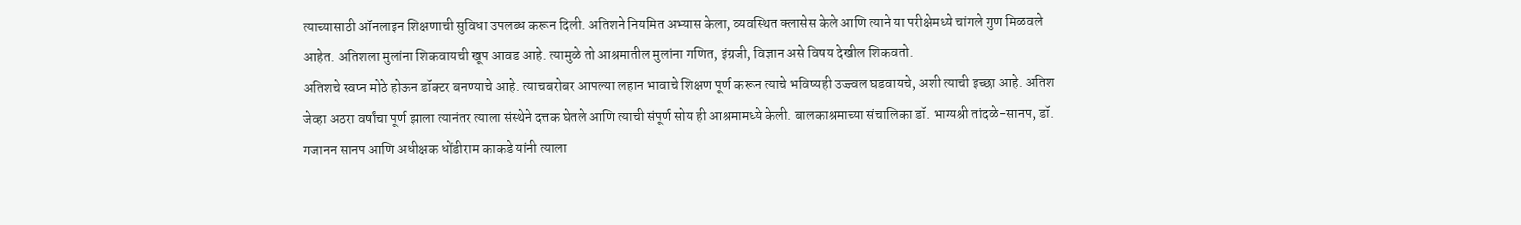त्याच्यासाठी ऑनलाइन शिक्षणाची सुविधा उपलब्ध करून दिली. अतिशने नियमित अभ्यास केला, व्यवस्थित क्लासेस केले आणि त्याने या परीक्षेमध्ये चांगले गुण मिळवले आहेत. अतिशला मुलांना शिकवायची खूप आवड आहे. त्यामुळे तो आश्रमातील मुलांना गणित, इंग्रजी, विज्ञान असे विषय देखील शिकवतो.
अतिशचे स्वप्न मोठे होऊन डॉक्टर बनण्याचे आहे. त्याचबरोबर आपल्या लहान भावाचे शिक्षण पूर्ण करून त्याचे भविष्यही उज्ज्वल घडवायचे, अशी त्याची इच्छा आहे. अतिश जेव्हा अठरा वर्षांचा पूर्ण झाला त्यानंतर त्याला संस्थेने दत्तक घेतले आणि त्याची संपूर्ण सोय ही आश्रमामध्ये केली. बालकाश्रमाच्या संचालिका डॉ. भाग्यश्री तांदळे-सानप, डॉ. गजानन सानप आणि अधीक्षक धोंडीराम काकडे यांनी त्याला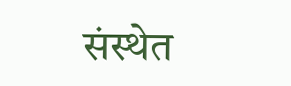संस्थेत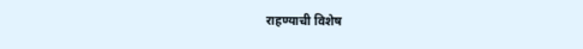राहण्याची विशेष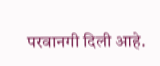परवानगी दिली आहे.